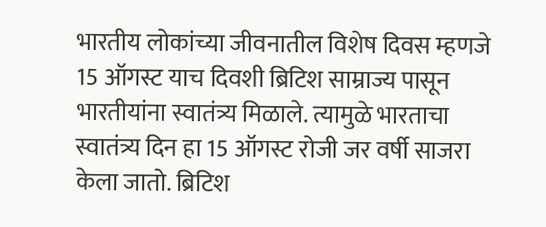भारतीय लोकांच्या जीवनातील विशेष दिवस म्हणजे 15 ऑगस्ट याच दिवशी ब्रिटिश साम्राज्य पासून भारतीयांना स्वातंत्र्य मिळाले. त्यामुळे भारताचा स्वातंत्र्य दिन हा 15 ऑगस्ट रोजी जर वर्षी साजरा केला जातो. ब्रिटिश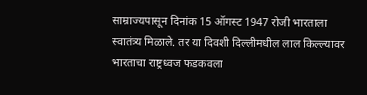साम्राज्यपासून दिनांक 15 ऑगस्ट 1947 रोजी भारताला स्वातंत्र्य मिळाले. तर या दिवशी दिल्लीमधील लाल किल्ल्यावर भारताचा राष्ट्रध्वज फडकवला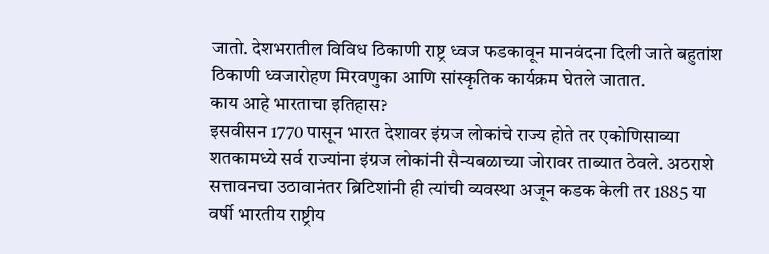जातो. देशभरातील विविध ठिकाणी राष्ट्र ध्वज फडकावून मानवंदना दिली जाते बहुतांश ठिकाणी ध्वजारोहण मिरवणुका आणि सांस्कृतिक कार्यक्रम घेतले जातात.
काय आहे भारताचा इतिहास?
इसवीसन 1770 पासून भारत देशावर इंग्रज लोकांचे राज्य होते तर एकोणिसाव्या शतकामध्ये सर्व राज्यांना इंग्रज लोकांनी सैन्यबळाच्या जोरावर ताब्यात ठेवले. अठराशे सत्तावनचा उठावानंतर ब्रिटिशांनी ही त्यांची व्यवस्था अजून कडक केली तर 1885 या वर्षी भारतीय राष्ट्रीय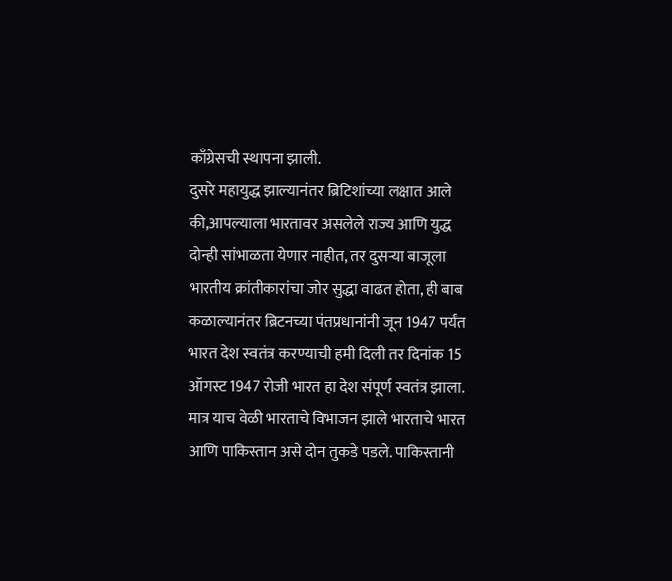काँग्रेसची स्थापना झाली.
दुसरे महायुद्ध झाल्यानंतर ब्रिटिशांच्या लक्षात आले की,आपल्याला भारतावर असलेले राज्य आणि युद्ध दोन्ही सांभाळता येणार नाहीत, तर दुसऱ्या बाजूला भारतीय क्रांतीकारांचा जोर सुद्धा वाढत होता, ही बाब कळाल्यानंतर ब्रिटनच्या पंतप्रधानांनी जून 1947 पर्यंत भारत देश स्वतंत्र करण्याची हमी दिली तर दिनांक 15 ऑगस्ट 1947 रोजी भारत हा देश संपूर्ण स्वतंत्र झाला. मात्र याच वेळी भारताचे विभाजन झाले भारताचे भारत आणि पाकिस्तान असे दोन तुकडे पडले. पाकिस्तानी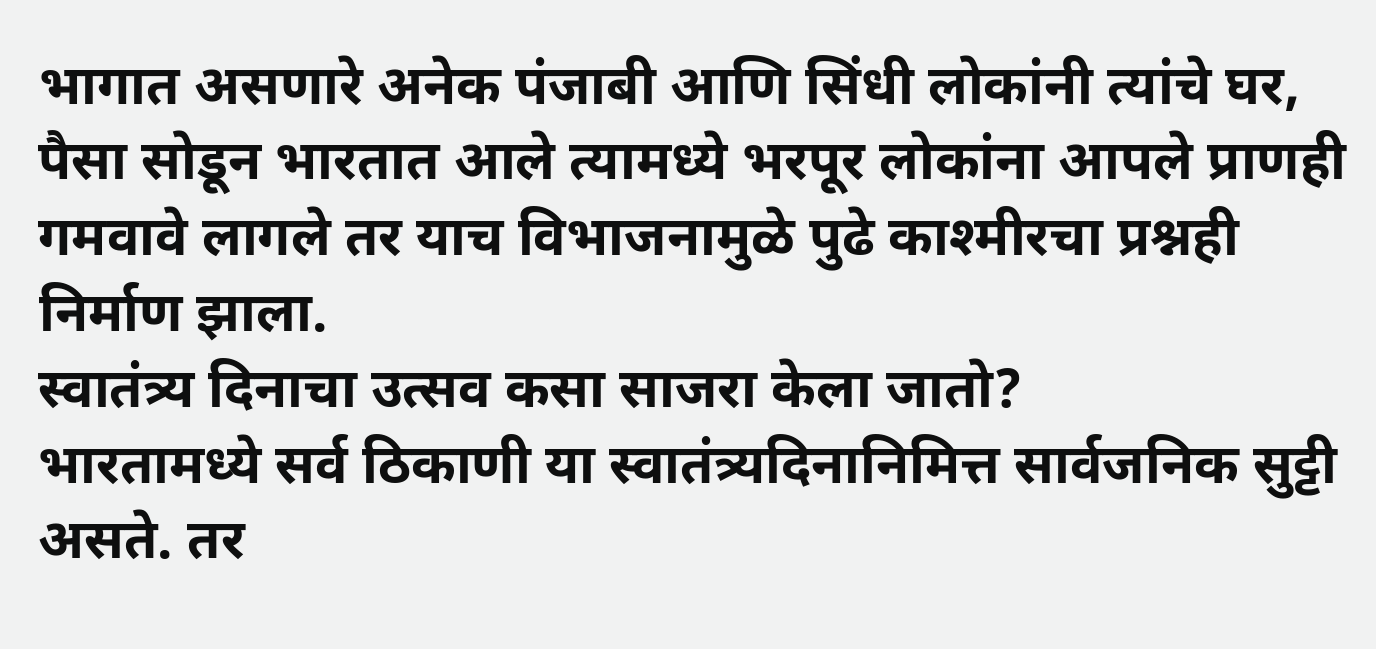भागात असणारे अनेक पंजाबी आणि सिंधी लोकांनी त्यांचे घर, पैसा सोडून भारतात आले त्यामध्ये भरपूर लोकांना आपले प्राणही गमवावे लागले तर याच विभाजनामुळे पुढे काश्मीरचा प्रश्नही निर्माण झाला.
स्वातंत्र्य दिनाचा उत्सव कसा साजरा केला जातो?
भारतामध्ये सर्व ठिकाणी या स्वातंत्र्यदिनानिमित्त सार्वजनिक सुट्टी असते. तर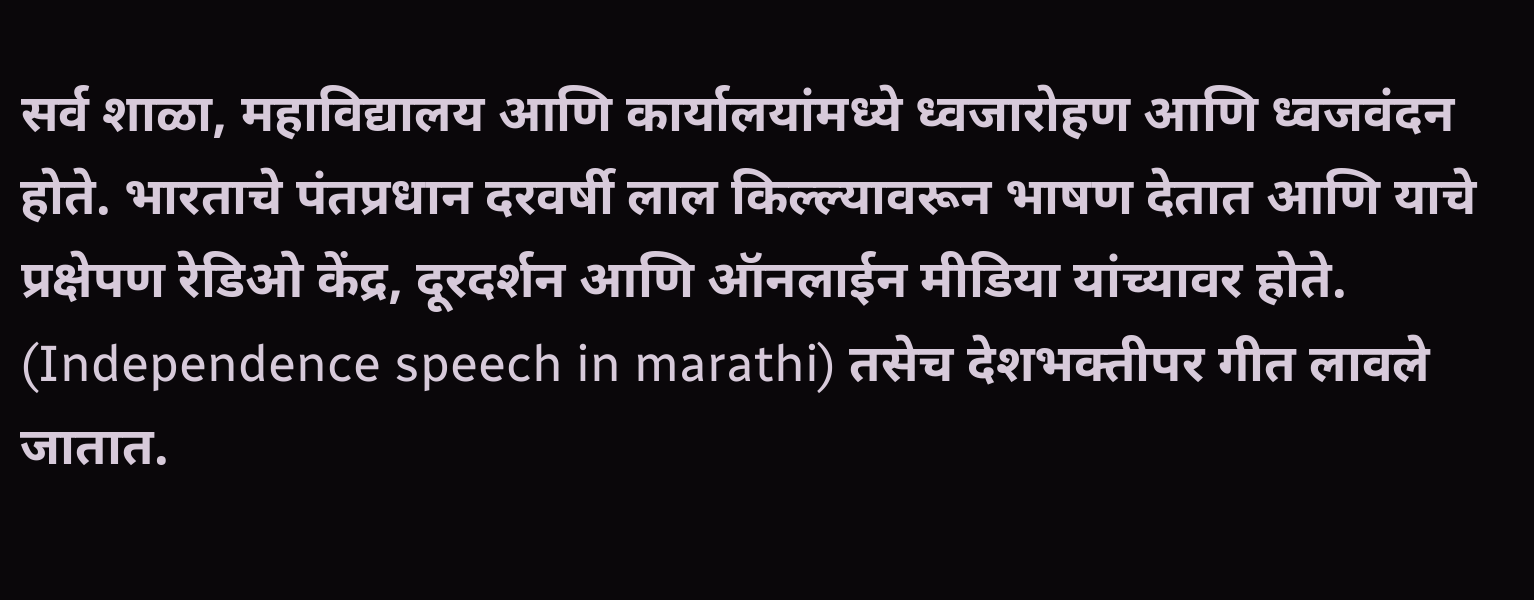सर्व शाळा, महाविद्यालय आणि कार्यालयांमध्ये ध्वजारोहण आणि ध्वजवंदन होते. भारताचे पंतप्रधान दरवर्षी लाल किल्ल्यावरून भाषण देतात आणि याचे प्रक्षेपण रेडिओ केंद्र, दूरदर्शन आणि ऑनलाईन मीडिया यांच्यावर होते. (Independence speech in marathi) तसेच देशभक्तीपर गीत लावले जातात.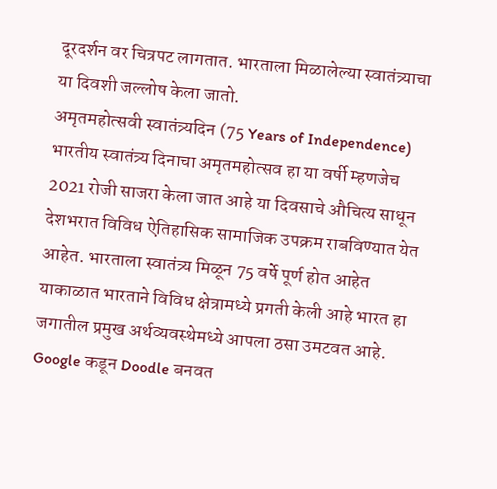दूरदर्शन वर चित्रपट लागतात. भारताला मिळालेल्या स्वातंत्र्याचा या दिवशी जल्लोष केला जातो.
अमृतमहोत्सवी स्वातंत्र्यदिन (75 Years of Independence)
भारतीय स्वातंत्र्य दिनाचा अमृतमहोत्सव हा या वर्षी म्हणजेच 2021 रोजी साजरा केला जात आहे या दिवसाचे औचित्य साधून देशभरात विविध ऐतिहासिक सामाजिक उपक्रम राबविण्यात येत आहेत. भारताला स्वातंत्र्य मिळून 75 वर्षे पूर्ण होत आहेत याकाळात भारताने विविध क्षेत्रामध्ये प्रगती केली आहे भारत हा जगातील प्रमुख अर्थव्यवस्थेमध्ये आपला ठसा उमटवत आहे.
Google कडून Doodle बनवत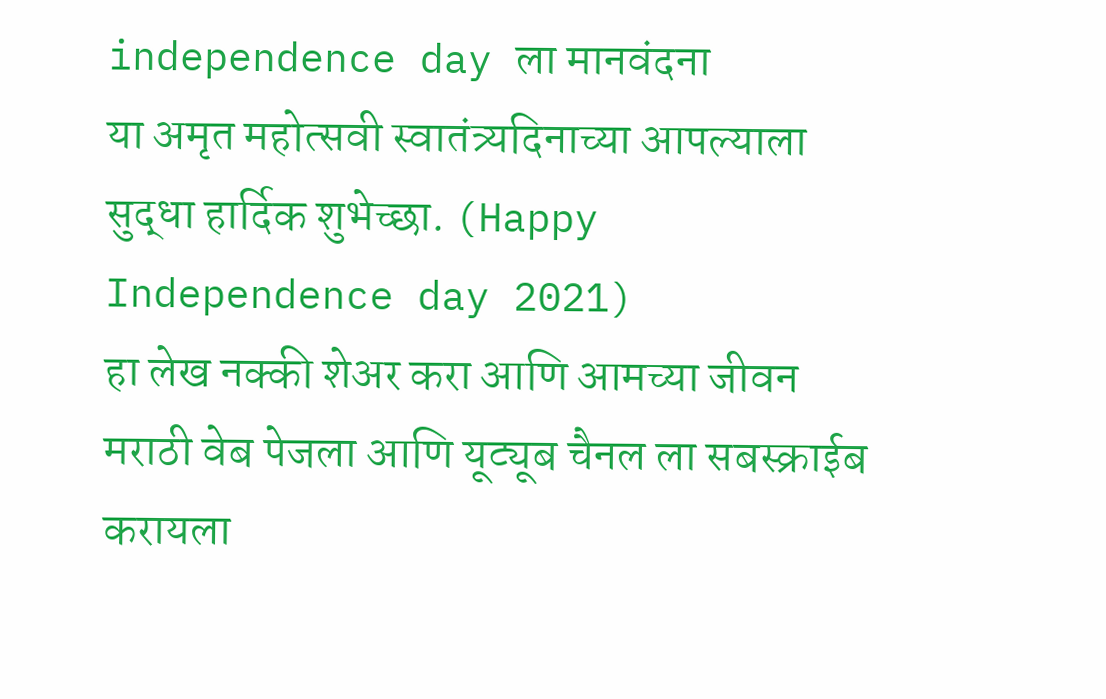independence day ला मानवंदना
या अमृत महोत्सवी स्वातंत्र्यदिनाच्या आपल्याला सुद्धा हार्दिक शुभेच्छा. (Happy Independence day 2021)
हा लेख नक्की शेअर करा आणि आमच्या जीवन मराठी वेब पेजला आणि यूट्यूब चैनल ला सबस्क्राईब करायला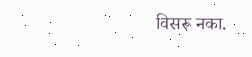विसरू नका.